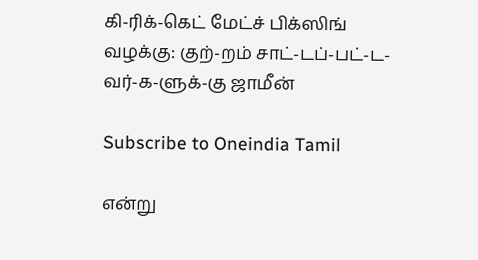கி-ரிக்-கெட் மேட்ச் பிக்ஸிங் வழக்கு: குற்-றம் சாட்-டப்-பட்-ட-வர்-க-ளுக்-கு ஜாமீன்

Subscribe to Oneindia Tamil

என்று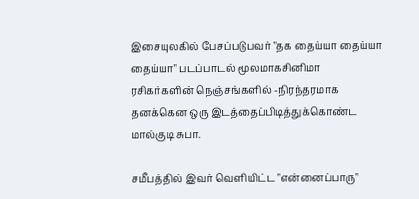இசையுலகில் பேசப்படுபவர் "தக தைய்யா தைய்யா தைய்யா" படப்பாடல் மூலமாகசினிமா ரசிகர்களின் நெஞ்சங்களில் -நிரந்தரமாக தனக்கென ஒரு இடத்தைப்பிடித்துக்கொண்ட மால்குடி சுபா.

சமீபத்தில் இவர் வெளியிட்ட "என்னைப்பாரு"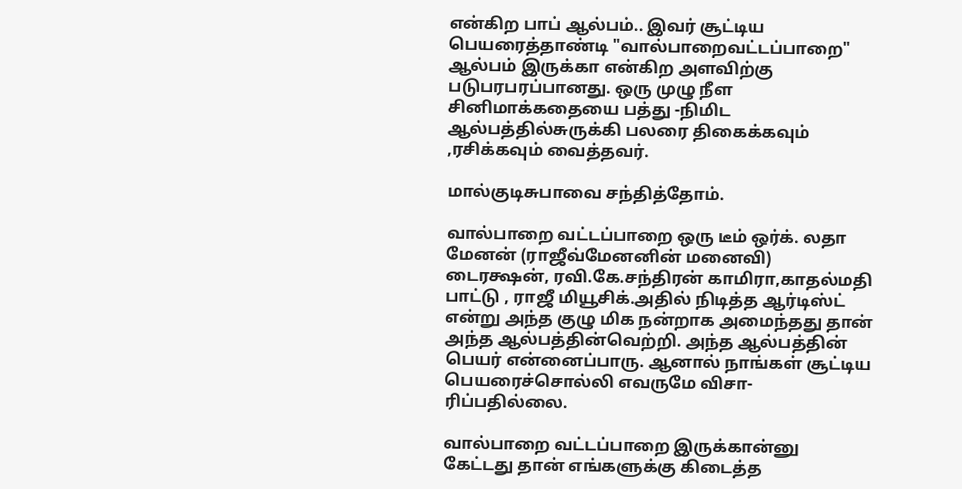என்கிற பாப் ஆல்பம்.. இவர் சூட்டிய பெயரைத்தாண்டி "வால்பாறைவட்டப்பாறை" ஆல்பம் இருக்கா என்கிற அளவிற்கு படுபரபரப்பானது. ஒரு முழு நீள சினிமாக்கதையை பத்து -நிமிட ஆல்பத்தில்சுருக்கி பலரை திகைக்கவும் ,ரசிக்கவும் வைத்தவர்.

மால்குடிசுபாவை சந்தித்தோம்.

வால்பாறை வட்டப்பாறை ஒரு டீம் ஒர்க். லதா மேனன் (ராஜீவ்மேனனின் மனைவி) டைரக்ஷன், ரவி.கே.சந்திரன் காமிரா,காதல்மதி பாட்டு , ராஜீ மியூசிக்.அதில் நிடித்த ஆர்டிஸ்ட் என்று அந்த குழு மிக நன்றாக அமைந்தது தான் அந்த ஆல்பத்தின்வெற்றி. அந்த ஆல்பத்தின் பெயர் என்னைப்பாரு. ஆனால் நாங்கள் சூட்டிய பெயரைச்சொல்லி எவருமே விசா-ரிப்பதில்லை.

வால்பாறை வட்டப்பாறை இருக்கான்னு கேட்டது தான் எங்களுக்கு கிடைத்த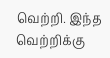வெற்றி. இந்த வெற்றிக்கு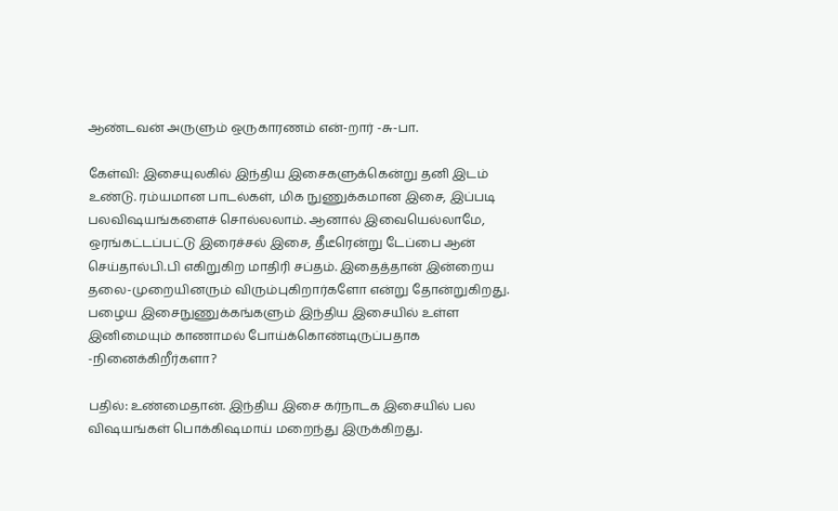ஆண்டவன் அருளும் ஒருகாரணம் என்-றார் -சு-பா.

கேள்வி: இசையுலகில் இந்திய இசைகளுக்கென்று தனி இடம் உண்டு. ரம்யமான பாடல்கள், மிக நுணுக்கமான இசை, இப்படி பலவிஷயங்களைச் சொல்லலாம். ஆனால் இவையெல்லாமே, ஒரங்கட்டப்பட்டு இரைச்சல் இசை, தீடீரென்று டேப்பை ஆன் செய்தால்பி.பி எகிறுகிற மாதிரி சப்தம். இதைத்தான் இன்றைய தலை-முறையினரும் விரும்புகிறார்களோ என்று தோன்றுகிறது. பழைய இசைநுணுக்கங்களும் இந்திய இசையில் உள்ள இனிமையும் காணாமல் போய்க்கொண்டிருப்பதாக -நினைக்கிறீர்களா?

பதில்: உண்மைதான். இந்திய இசை கர்நாடக இசையில் பல விஷயங்கள் பொக்கிஷமாய் மறைந்து இருக்கிறது.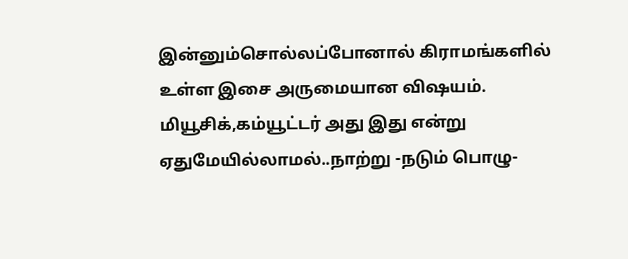இன்னும்சொல்லப்போனால் கிராமங்களில் உள்ள இசை அருமையான விஷயம். மியூசிக்,கம்யூட்டர் அது இது என்று ஏதுமேயில்லாமல்..நாற்று -நடும் பொழு-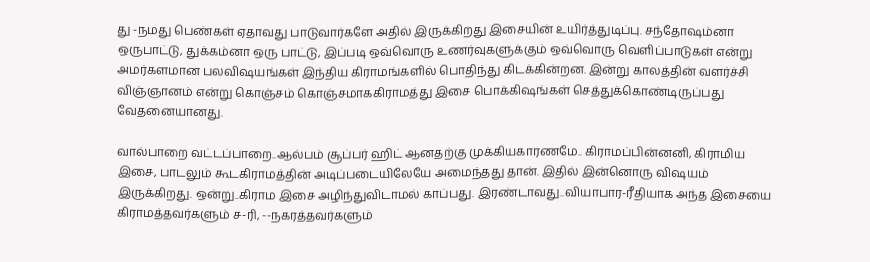து -நமது பெண்கள் ஏதாவது பாடுவார்களே அதில் இருக்கிறது இசையின் உயிர்த்துடிப்பு. சந்தோஷம்னா ஒருபாட்டு, துக்கம்னா ஒரு பாட்டு, இப்படி ஒவ்வொரு உணர்வுகளுக்கும் ஒவ்வொரு வெளிப்பாடுகள் என்று அமர்களமான பலவிஷயங்கள் இந்திய கிராமங்களில் பொதிந்து கிடக்கின்றன. இன்று காலத்தின் வளர்ச்சி விஞ்ஞானம் என்று கொஞ்சம் கொஞ்சமாககிராமத்து இசை பொக்கிஷங்கள் செத்துக்கொண்டிருப்பது வேதனையானது.

வால்பாறை வட்டப்பாறை..ஆல்பம் சூப்பர் ஹிட் ஆனதற்கு முக்கியகாரணமே.. கிராமப்பின்னனி, கிராமிய இசை, பாடலும் கூடகிராமத்தின் அடிப்படையிலேயே அமைந்தது தான். இதில் இன்னொரு விஷயம் இருக்கிறது. ஒன்று..கிராம இசை அழிந்துவிடாமல் காப்பது. இரண்டாவது..வியாபார-ரீதியாக அந்த இசையை கிராமத்தவர்களும் ச-ரி, --நகரத்தவர்களும்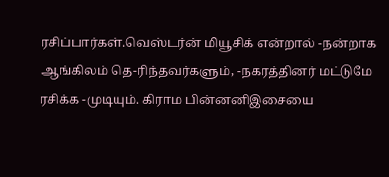ரசிப்பார்கள்.வெஸ்டர்ன் மியூசிக் என்றால் -நன்றாக ஆங்கிலம் தெ-ரிந்தவர்களும், -நகரத்தினர் மட்டுமே ரசிக்க -முடியும். கிராம பின்னனிஇசையை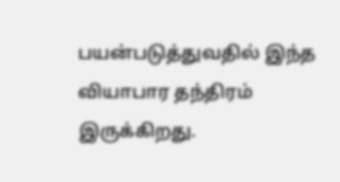பயன்படுத்துவதில் இந்த வியாபார தந்திரம் இருக்கிறது.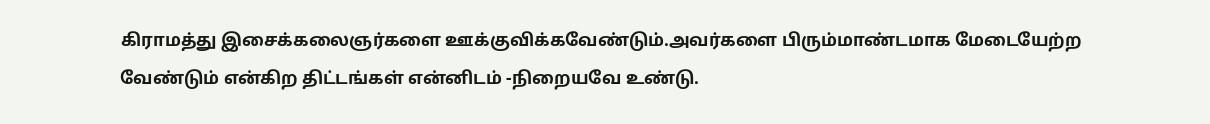கிராமத்து இசைக்கலைஞர்களை ஊக்குவிக்கவேண்டும்.அவர்களை பிரும்மாண்டமாக மேடையேற்ற வேண்டும் என்கிற திட்டங்கள் என்னிடம் -நிறையவே உண்டு.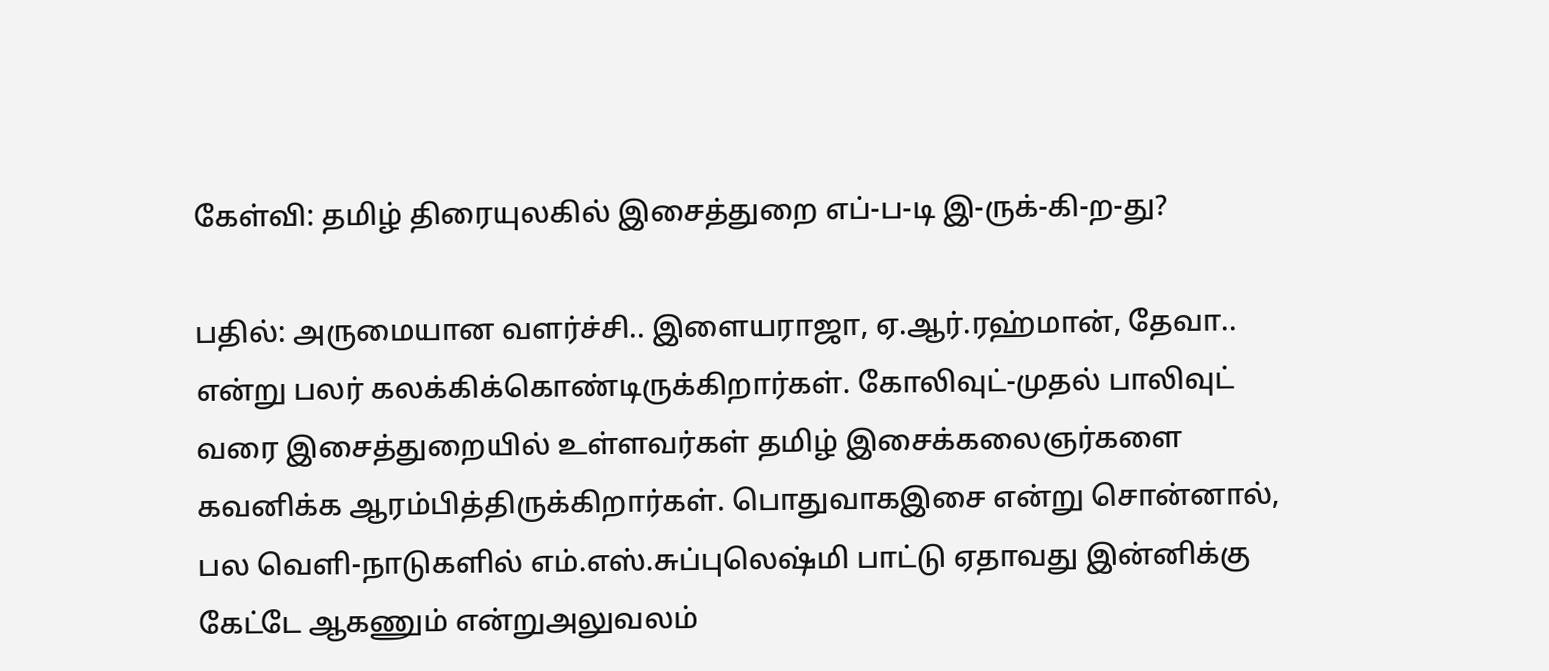கேள்வி: தமிழ் திரையுலகில் இசைத்துறை எப்-ப-டி இ-ருக்-கி-ற-து?

பதில்: அருமையான வளர்ச்சி.. இளையராஜா, ஏ.ஆர்.ரஹ்மான், தேவா.. என்று பலர் கலக்கிக்கொண்டிருக்கிறார்கள். கோலிவுட்-முதல் பாலிவுட் வரை இசைத்துறையில் உள்ளவர்கள் தமிழ் இசைக்கலைஞர்களை கவனிக்க ஆரம்பித்திருக்கிறார்கள். பொதுவாகஇசை என்று சொன்னால், பல வெளி-நாடுகளில் எம்.எஸ்.சுப்புலெஷ்மி பாட்டு ஏதாவது இன்னிக்கு கேட்டே ஆகணும் என்றுஅலுவலம்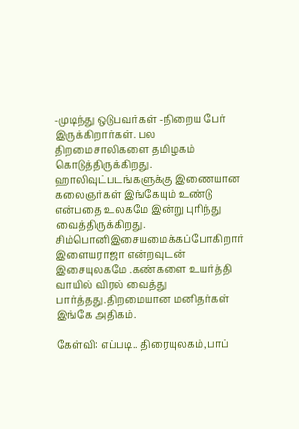-முடிந்து ஒடுபவர்கள் -நிறைய பேர் இருக்கிறார்கள். பல திறமைசாலிகளை தமிழகம் கொடுத்திருக்கிறது. ஹாலிவுட்படங்களுக்கு இணையான கலைஞர்கள் இங்கேயும் உண்டு என்பதை உலகமே இன்று புரிந்து வைத்திருக்கிறது. சிம்பொனிஇசையமைக்கப்போகிறார் இளையராஜா என்றவுடன் இசையுலகமே .கண்களை உயர்த்தி வாயில் விரல் வைத்து பார்த்தது.திறமையான மனிதர்கள் இங்கே அதிகம்.

கேள்வி: எப்படி.. திரையுலகம்,பாப்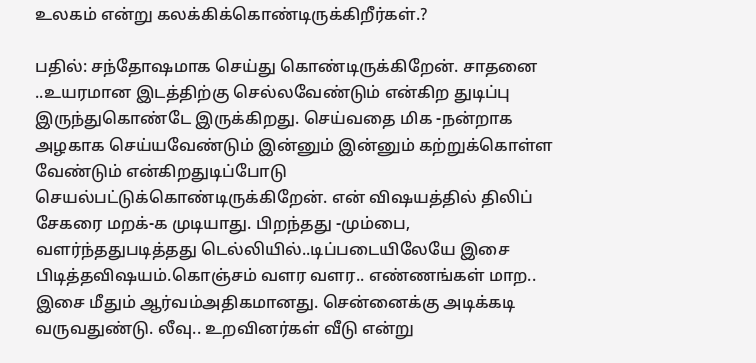உலகம் என்று கலக்கிக்கொண்டிருக்கிறீர்கள்.?

பதில்: சந்தோஷமாக செய்து கொண்டிருக்கிறேன். சாதனை ..உயரமான இடத்திற்கு செல்லவேண்டும் என்கிற துடிப்பு இருந்துகொண்டே இருக்கிறது. செய்வதை மிக -நன்றாக அழகாக செய்யவேண்டும் இன்னும் இன்னும் கற்றுக்கொள்ள வேண்டும் என்கிறதுடிப்போடு செயல்பட்டுக்கொண்டிருக்கிறேன். என் விஷயத்தில் திலிப் சேகரை மறக்-க முடியாது. பிறந்தது -மும்பை, வளர்ந்ததுபடித்தது டெல்லியில்..டிப்படையிலேயே இசை பிடித்தவிஷயம்.கொஞ்சம் வளர வளர.. எண்ணங்கள் மாற.. இசை மீதும் ஆர்வம்அதிகமானது. சென்னைக்கு அடிக்கடி வருவதுண்டு. லீவு.. உறவினர்கள் வீடு என்று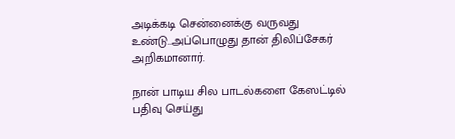அடிக்கடி சென்னைக்கு வருவது உண்டு..அப்பொழுது தான் திலிப்சேகர் அறிகமானார்.

நான் பாடிய சில பாடல்களை கேஸட்டில் பதிவு செய்து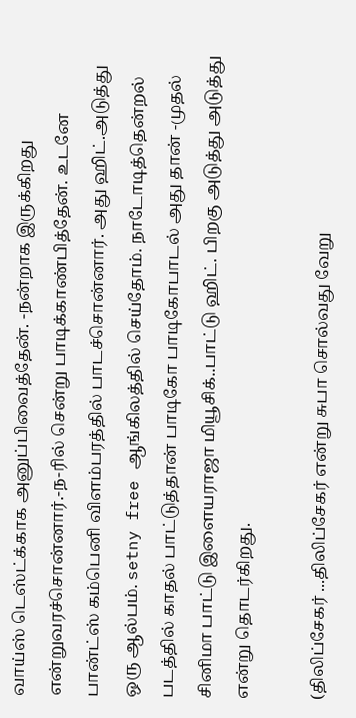வாய்ஸ் டெஸ்ட்க்காக அனுப்பிவைத்தேன். -நன்றாக இருக்கிறது என்றுவரச்சொன்னார்.-ந-ரில் சென்று பாடிக்காண்பித்தேன். உடனே பான்ட்ஸ் கம்பெனி விளம்பரத்தில் பாடச்சொன்னார். அது ஹிட்.அடுத்து ஒரு ஆல்பம். setny free ஆங்கிலத்தில் செய்தோம். நாடோடித்தென்றல் படத்தில் காதல் பாட்டுத்தான் பாடிகோ பாடிகோபாடல் அது தான் -முதல் சினிமா பாட்டு இளையராஜா மியூசிக்..பாட்டு ஹிட். பிறகு அடுத்து அடுத்து என்று தொடர்கிறது.

(திலிப்சேகர் ...திலிப்சேகர் என்று சுபா சொல்வது வேறு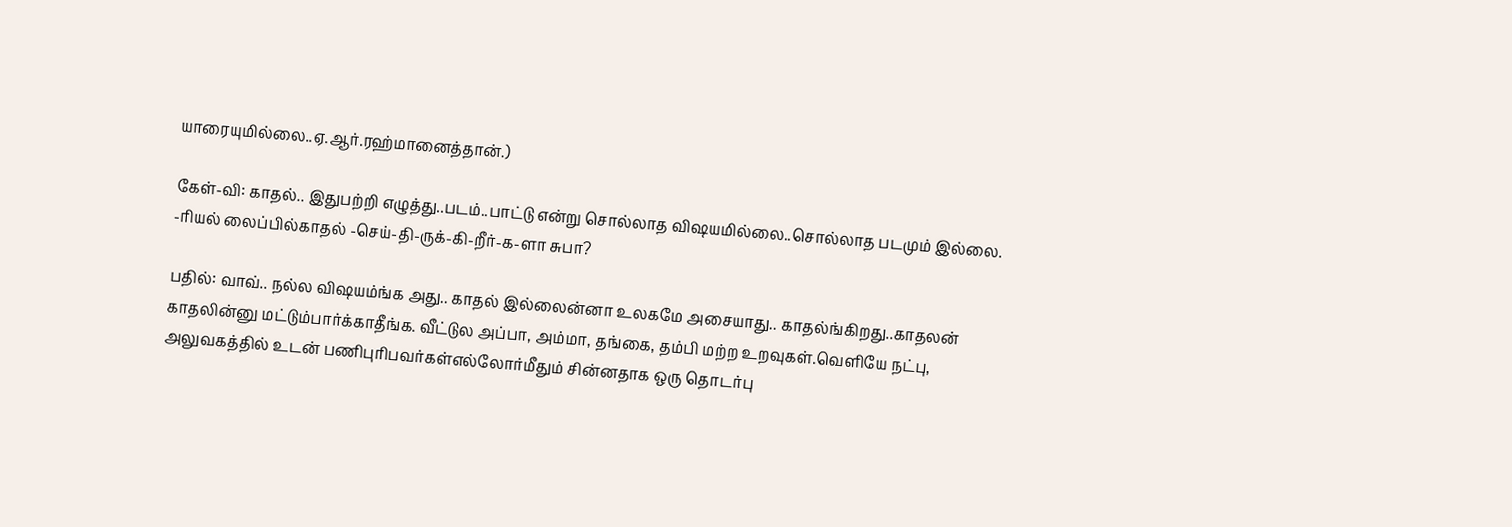யாரையுமில்லை..ஏ.ஆர்.ரஹ்மானைத்தான்.)

கேள்-வி: காதல்.. இதுபற்றி எழுத்து..படம்..பாட்டு என்று சொல்லாத விஷயமில்லை..சொல்லாத படமும் இல்லை. -ரியல் லைப்பில்காதல் -செய்-தி-ருக்-கி-றீர்-க-ளா சுபா?

பதில்: வாவ்.. நல்ல விஷயம்ங்க அது.. காதல் இல்லைன்னா உலகமே அசையாது.. காதல்ங்கிறது..காதலன் காதலின்னு மட்டும்பார்க்காதீங்க. வீட்டுல அப்பா, அம்மா, தங்கை, தம்பி மற்ற உறவுகள்.வெளியே நட்பு, அலுவகத்தில் உடன் பணிபுரிபவர்கள்எல்லோர்மீதும் சின்னதாக ஒரு தொடர்பு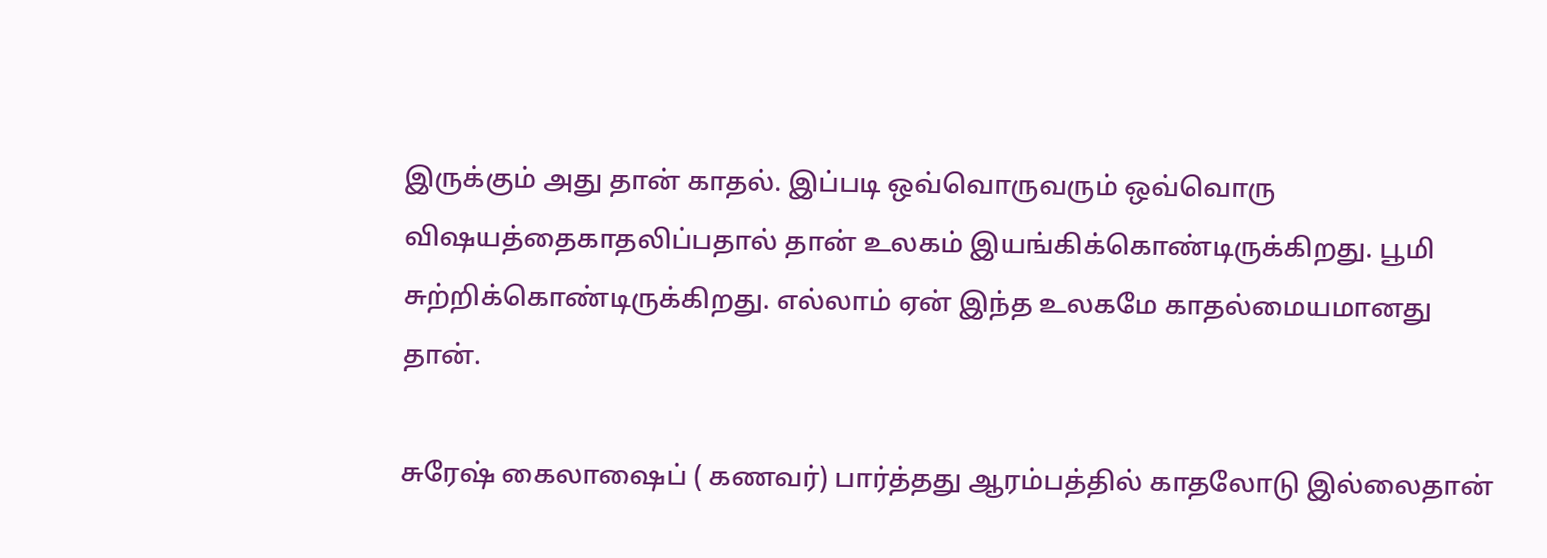இருக்கும் அது தான் காதல். இப்படி ஒவ்வொருவரும் ஒவ்வொரு விஷயத்தைகாதலிப்பதால் தான் உலகம் இயங்கிக்கொண்டிருக்கிறது. பூமி சுற்றிக்கொண்டிருக்கிறது. எல்லாம் ஏன் இந்த உலகமே காதல்மையமானது தான்.

சுரேஷ் கைலாஷைப் ( கணவர்) பார்த்தது ஆரம்பத்தில் காதலோடு இல்லைதான்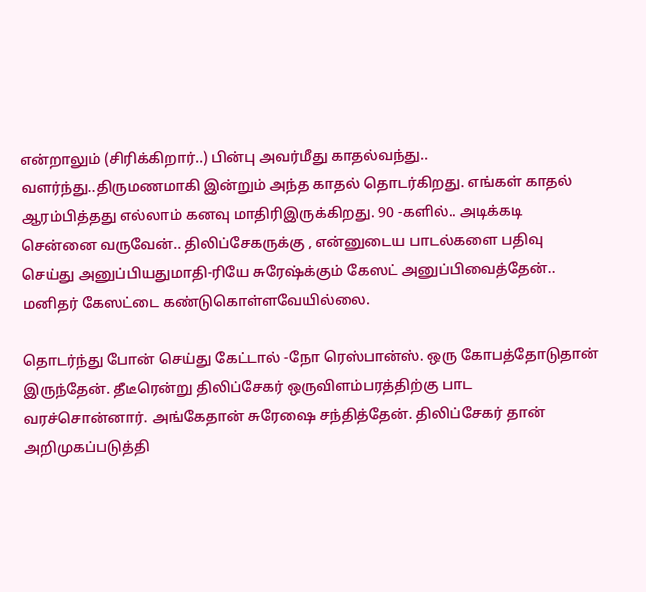என்றாலும் (சிரிக்கிறார்..) பின்பு அவர்மீது காதல்வந்து.. வளர்ந்து..திருமணமாகி இன்றும் அந்த காதல் தொடர்கிறது. எங்கள் காதல் ஆரம்பித்தது எல்லாம் கனவு மாதிரிஇருக்கிறது. 90 -களில்.. அடிக்கடி சென்னை வருவேன்.. திலிப்சேகருக்கு , என்னுடைய பாடல்களை பதிவு செய்து அனுப்பியதுமாதி-ரியே சுரேஷ்க்கும் கேஸட் அனுப்பிவைத்தேன்.. மனிதர் கேஸட்டை கண்டுகொள்ளவேயில்லை.

தொடர்ந்து போன் செய்து கேட்டால் -நோ ரெஸ்பான்ஸ். ஒரு கோபத்தோடுதான் இருந்தேன். தீடீரென்று திலிப்சேகர் ஒருவிளம்பரத்திற்கு பாட வரச்சொன்னார். அங்கேதான் சுரேஷை சந்தித்தேன். திலிப்சேகர் தான் அறிமுகப்படுத்தி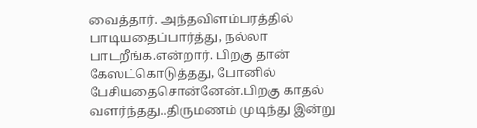வைத்தார். அந்தவிளம்பரத்தில் பாடியதைப்பார்த்து, நல்லா பாடறீங்க.என்றார். பிறகு தான் கேஸட்கொடுத்தது, போனில் பேசியதைசொன்னேன்.பிறகு காதல் வளர்ந்தது..திருமணம் முடிந்து இன்று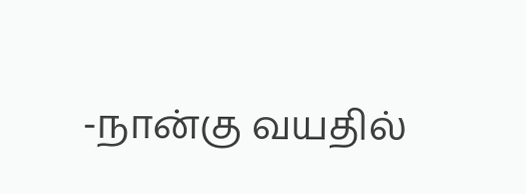-நான்கு வயதில்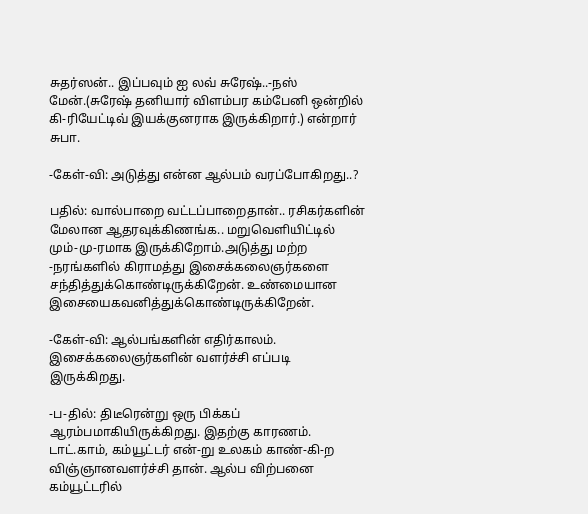சுதர்ஸன்.. இப்பவும் ஐ லவ் சுரேஷ்..-நஸ் மேன்.(சுரேஷ் தனியார் விளம்பர கம்பேனி ஒன்றில் கி-ரியேட்டிவ் இயக்குனராக இருக்கிறார்.) என்றார் சுபா.

-கேள்-வி: அடுத்து என்ன ஆல்பம் வரப்போகிறது..?

பதில்: வால்பாறை வட்டப்பாறைதான்.. ரசிகர்களின் மேலான ஆதரவுக்கிணங்க.. மறுவெளியிட்டில் மும்-மு-ரமாக இருக்கிறோம்.அடுத்து மற்ற -நரங்களில் கிராமத்து இசைக்கலைஞர்களை சந்தித்துக்கொண்டிருக்கிறேன். உண்மையான இசையைகவனித்துக்கொண்டிருக்கிறேன்.

-கேள்-வி: ஆல்பங்களின் எதிர்காலம். இசைக்கலைஞர்களின் வளர்ச்சி எப்படி இருக்கிறது.

-ப-தில்: திடீரென்று ஒரு பிக்கப் ஆரம்பமாகியிருக்கிறது. இதற்கு காரணம். டாட்.காம், கம்யூட்டர் என்-று உலகம் காண்-கி-ற விஞ்ஞானவளர்ச்சி தான். ஆல்ப விற்பனை கம்யூட்டரில்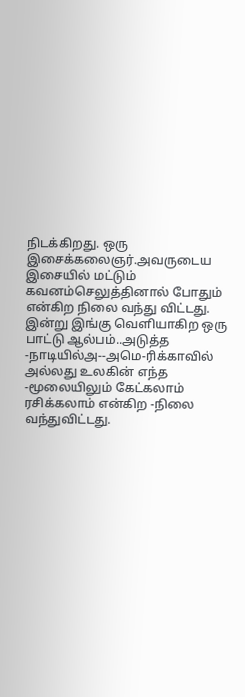நிடக்கிறது. ஒரு இசைக்கலைஞர்.அவருடைய இசையில் மட்டும் கவனம்செலுத்தினால் போதும் என்கிற நிலை வந்து விட்டது. இன்று இங்கு வெளியாகிற ஒரு பாட்டு ஆல்பம்..அடுத்த -நாடியில்அ--அமெ-ரிக்காவில் அல்லது உலகின் எந்த -மூலையிலும் கேட்கலாம் ரசிக்கலாம் என்கிற -நிலை வந்துவிட்டது.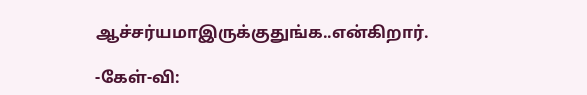ஆச்சர்யமாஇருக்குதுங்க..என்கிறார்.

-கேள்-வி: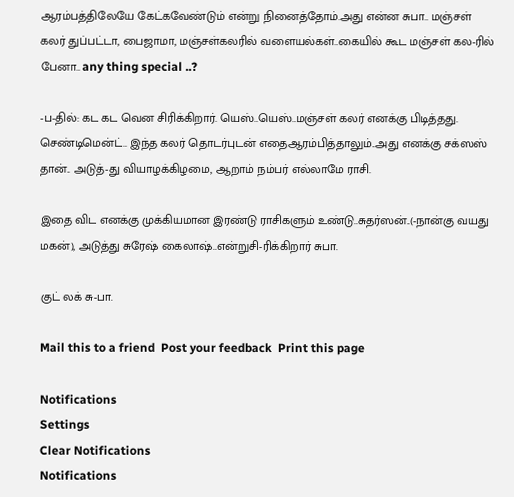ஆரம்பத்திலேயே கேட்கவேண்டும் என்று நினைத்தோம்.அது என்ன சுபா.. மஞ்சள் கலர் துப்பட்டா, பைஜாமா, மஞ்சள்கலரில் வளையல்கள்..கையில் கூட மஞ்சள் கல-ரில் பேனா.. any thing special ..?

-ப-தில்: கட கட வென சிரிக்கிறார். யெஸ்..யெஸ்..மஞ்சள் கலர் எனக்கு பிடித்தது. செண்டிமென்ட்.. இந்த கலர் தொடர்புடன் எதைஆரம்பித்தாலும்..அது எனக்கு சக்ஸஸ் தான்.. அடுத்-து வியாழக்கிழமை, ஆறாம் நம்பர் எல்லாமே ராசி.

இதை விட எனக்கு முக்கியமான இரண்டு ராசிகளும் உண்டு..சுதர்ஸன்..(-நான்கு வயது மகன்), அடுத்து சுரேஷ் கைலாஷ்..என்றுசி-ரிக்கிறார் சுபா.

குட் லக் சு-பா.

Mail this to a friend  Post your feedback  Print this page

Notifications
Settings
Clear Notifications
Notifications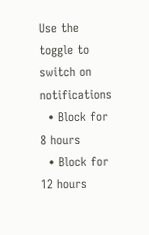Use the toggle to switch on notifications
  • Block for 8 hours
  • Block for 12 hours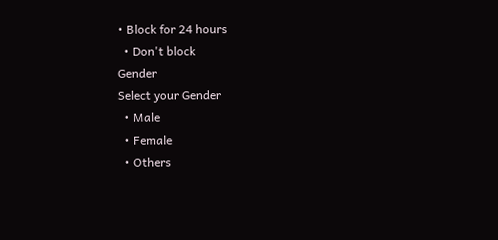• Block for 24 hours
  • Don't block
Gender
Select your Gender
  • Male
  • Female
  • Others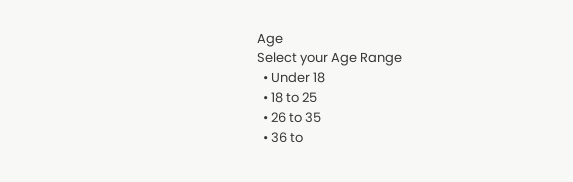Age
Select your Age Range
  • Under 18
  • 18 to 25
  • 26 to 35
  • 36 to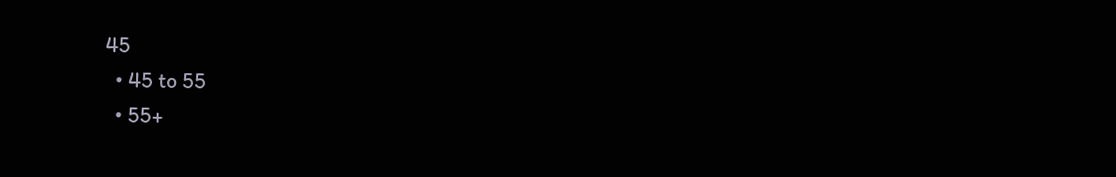45
  • 45 to 55
  • 55+